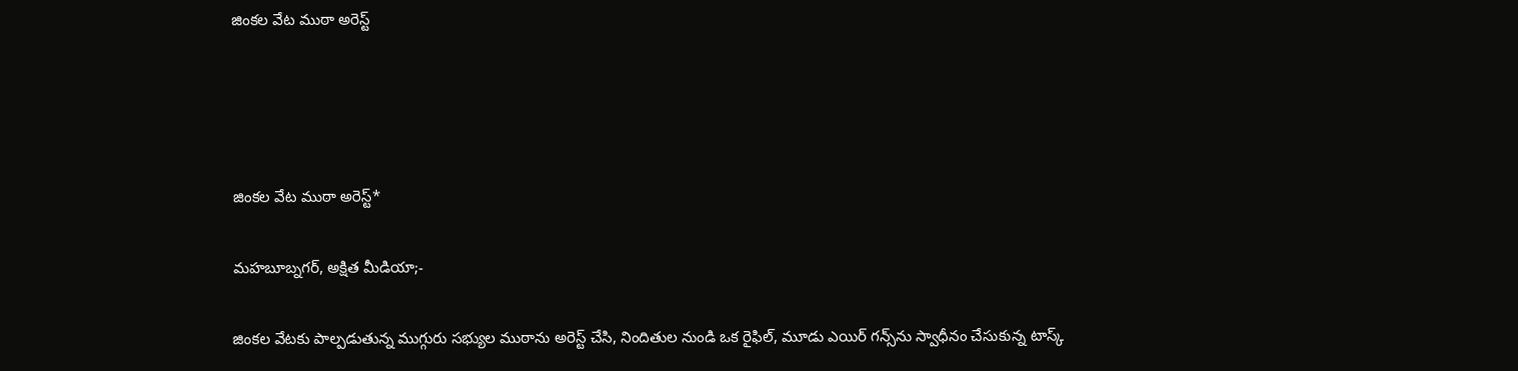జింకల వేట ముఠా అరెస్ట్




జింకల వేట ముఠా అరెస్ట్*

మహబూబ్నగర్, అక్షిత మీడియా;-

జింకల వేటకు పాల్పడుతున్న ముగ్గురు సభ్యుల ముఠాను అరెస్ట్ చేసి, నిందితుల నుండి ఒక రైఫిల్, మూడు ఎయిర్ గన్స్‌ను స్వాధీనం చేసుకున్న టాస్క్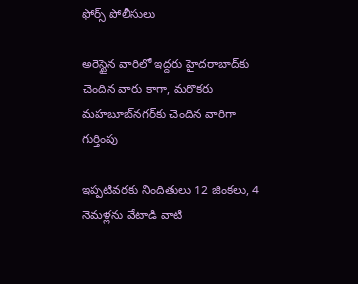ఫోర్స్ పోలీసులు

అరెస్టైన వారిలో ఇద్దరు హైదరాబాద్‌కు చెందిన వారు కాగా, మరొకరు మహబూబ్‌నగర్‌కు చెందిన వారిగా గుర్తింపు

ఇప్పటివరకు నిందితులు 12 జింకలు, 4 నెమళ్లను వేటాడి వాటి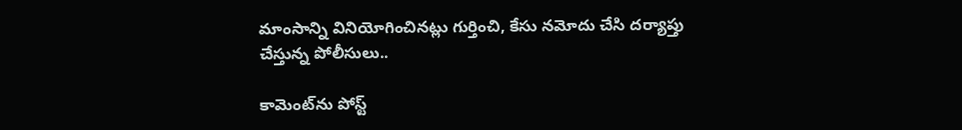మాంసాన్ని వినియోగించినట్లు గుర్తించి, కేసు నమోదు చేసి దర్యాప్తు చేస్తున్న పోలీసులు..

కామెంట్‌ను పోస్ట్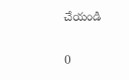చేయండి

0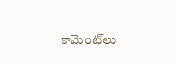కామెంట్‌లు